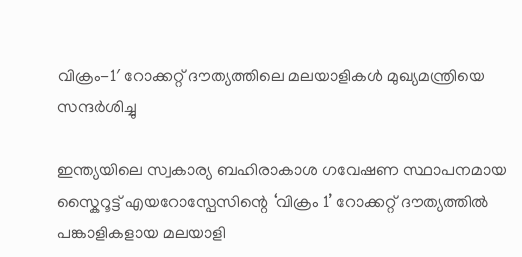വിക്രം-1′ റോക്കറ്റ് ദൗത്യത്തിലെ മലയാളികൾ മുഖ്യമന്ത്രിയെ സന്ദർശിച്ചു

ഇന്ത്യയിലെ സ്വകാര്യ ബഹിരാകാശ ഗവേഷണ സ്ഥാപനമായ സ്കൈറൂട്ട് എയറോസ്പേസിന്റെ ‘വിക്രം 1’ റോക്കറ്റ് ദൗത്യത്തിൽ പങ്കാളികളായ മലയാളി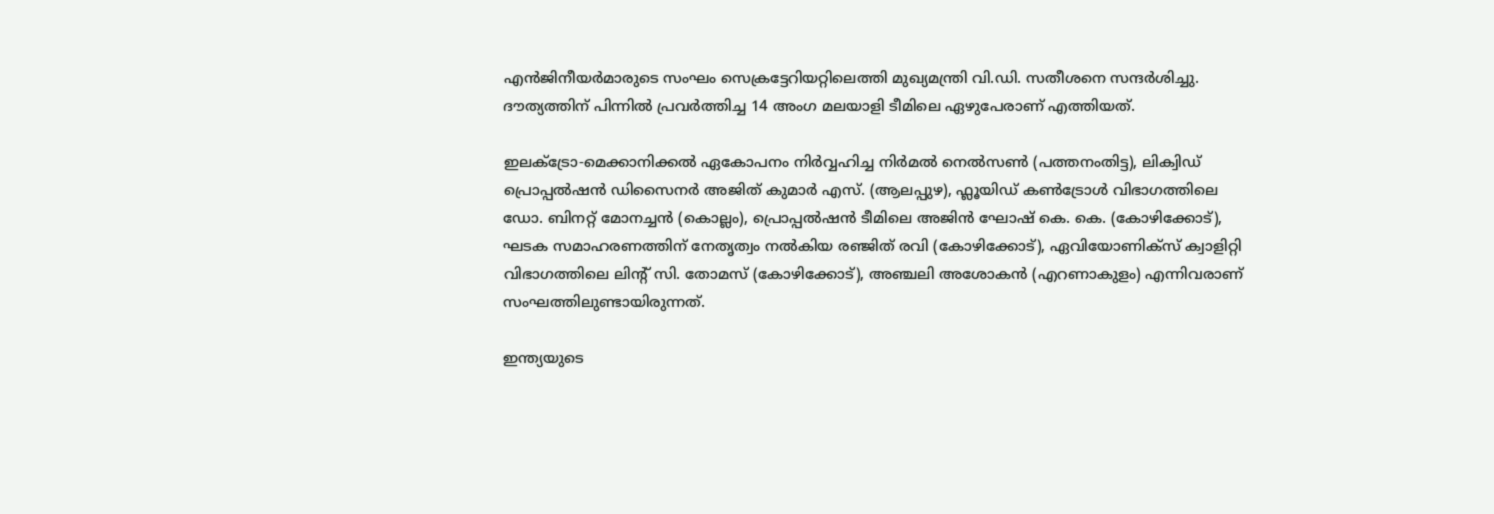എൻജിനീയർമാരുടെ സംഘം സെക്രട്ടേറിയറ്റിലെത്തി മുഖ്യമന്ത്രി വി.ഡി. സതീശനെ സന്ദർശിച്ചു. ദൗത്യത്തിന് പിന്നിൽ പ്രവർത്തിച്ച 14 അംഗ മലയാളി ടീമിലെ ഏഴുപേരാണ് എത്തിയത്.

ഇലക്ട്രോ-മെക്കാനിക്കൽ ഏകോപനം നിർവ്വഹിച്ച നിർമൽ നെൽസൺ (പത്തനംതിട്ട), ലിക്വിഡ് പ്രൊപ്പൽഷൻ ഡിസൈനർ അജിത് കുമാർ എസ്. (ആലപ്പുഴ), ഫ്ലൂയിഡ് കൺട്രോൾ വിഭാഗത്തിലെ ഡോ. ബിനറ്റ് മോനച്ചൻ (കൊല്ലം), പ്രൊപ്പൽഷൻ ടീമിലെ അജിൻ ഘോഷ് കെ. കെ. (കോഴിക്കോട്), ഘടക സമാഹരണത്തിന് നേതൃത്വം നൽകിയ രഞ്ജിത് രവി (കോഴിക്കോട്), ഏവിയോണിക്സ് ക്വാളിറ്റി വിഭാഗത്തിലെ ലിന്റ് സി. തോമസ് (കോഴിക്കോട്), അഞ്ചലി അശോകൻ (എറണാകുളം) എന്നിവരാണ് സംഘത്തിലുണ്ടായിരുന്നത്.

ഇന്ത്യയുടെ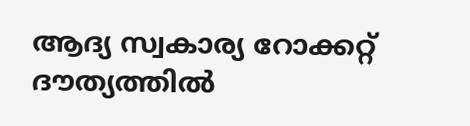ആദ്യ സ്വകാര്യ റോക്കറ്റ് ദൗത്യത്തിൽ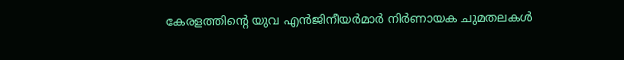കേരളത്തിന്റെ യുവ എൻജിനീയർമാർ നിർണായക ചുമതലകൾ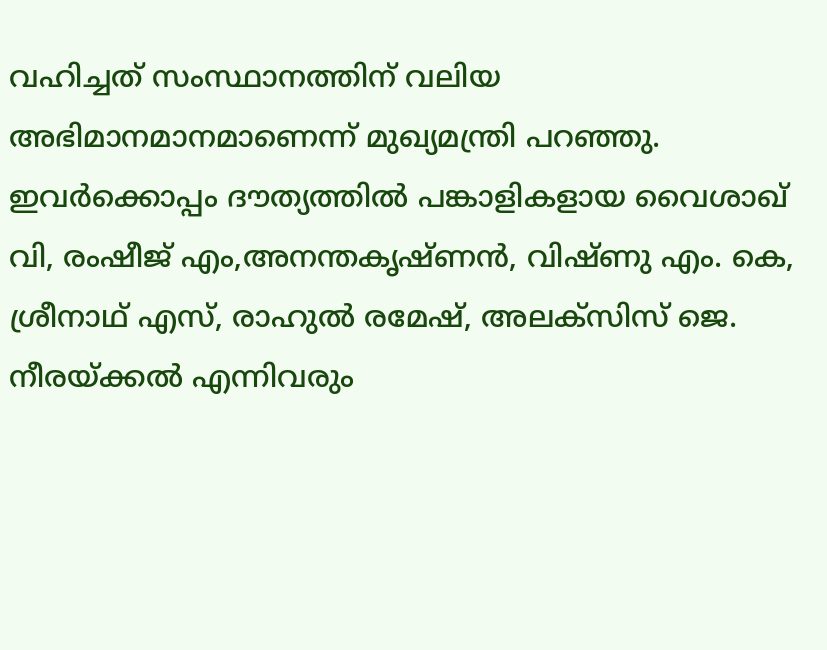വഹിച്ചത് സംസ്ഥാനത്തിന് വലിയ അഭിമാനമാനമാണെന്ന് മുഖ്യമന്ത്രി പറഞ്ഞു. ഇവർക്കൊപ്പം ദൗത്യത്തിൽ പങ്കാളികളായ വൈശാഖ് വി, രംഷീജ് എം,അനന്തകൃഷ്ണൻ, വിഷ്ണു എം. കെ, ശ്രീനാഥ് എസ്, രാഹുൽ രമേഷ്, അലക്സിസ് ജെ. നീരയ്ക്കൽ എന്നിവരും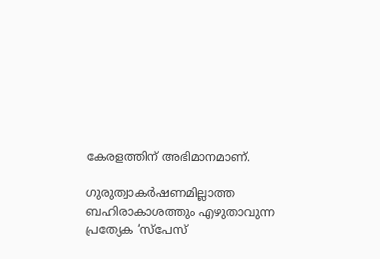കേരളത്തിന് അഭിമാനമാണ്.

ഗുരുത്വാകർഷണമില്ലാത്ത ബഹിരാകാശത്തും എഴുതാവുന്ന പ്രത്യേക ‘സ്പേസ്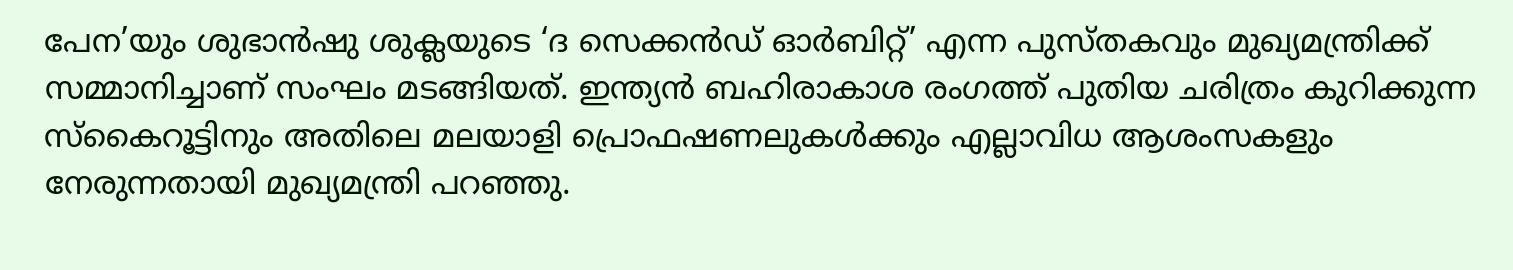പേന’യും ശുഭാൻഷു ശുക്ലയുടെ ‘ദ സെക്കൻഡ് ഓർബിറ്റ്’ എന്ന പുസ്തകവും മുഖ്യമന്ത്രിക്ക് സമ്മാനിച്ചാണ് സംഘം മടങ്ങിയത്. ഇന്ത്യൻ ബഹിരാകാശ രംഗത്ത് പുതിയ ചരിത്രം കുറിക്കുന്ന സ്കൈറൂട്ടിനും അതിലെ മലയാളി പ്രൊഫഷണലുകൾക്കും എല്ലാവിധ ആശംസകളും നേരുന്നതായി മുഖ്യമന്ത്രി പറഞ്ഞു.